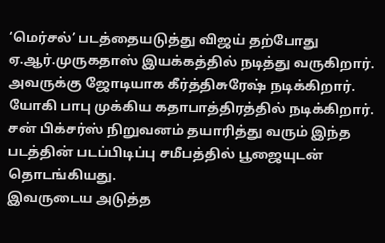‘மெர்சல்’ படத்தையடுத்து விஜய் தற்போது ஏ.ஆர்.முருகதாஸ் இயக்கத்தில் நடித்து வருகிறார். அவருக்கு ஜோடியாக கீர்த்திசுரேஷ் நடிக்கிறார். யோகி பாபு முக்கிய கதாபாத்திரத்தில் நடிக்கிறார். சன் பிக்சர்ஸ் நிறுவனம் தயாரித்து வரும் இந்த படத்தின் படப்பிடிப்பு சமீபத்தில் பூஜையுடன் தொடங்கியது.
இவருடைய அடுத்த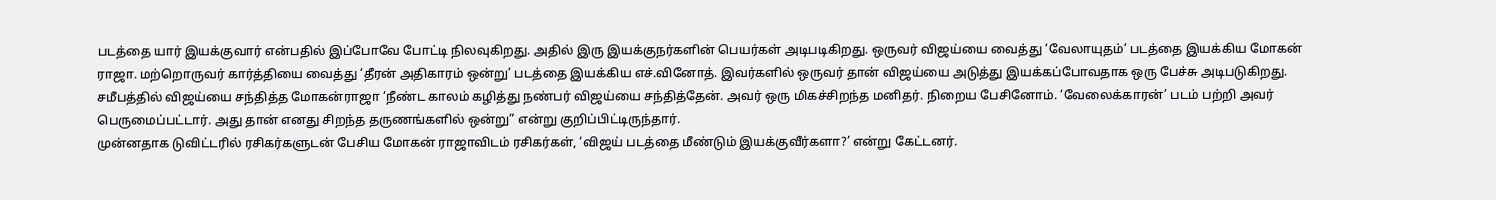படத்தை யார் இயக்குவார் என்பதில் இப்போவே போட்டி நிலவுகிறது. அதில் இரு இயக்குநர்களின் பெயர்கள் அடிபடிகிறது. ஒருவர் விஜய்யை வைத்து ‘வேலாயுதம்’ படத்தை இயக்கிய மோகன் ராஜா. மற்றொருவர் கார்த்தியை வைத்து ‘தீரன் அதிகாரம் ஒன்று’ படத்தை இயக்கிய எச்.வினோத். இவர்களில் ஒருவர் தான் விஜய்யை அடுத்து இயக்கப்போவதாக ஒரு பேச்சு அடிபடுகிறது.
சமீபத்தில் விஜய்யை சந்தித்த மோகன்ராஜா ‘நீண்ட காலம் கழித்து நண்பர் விஜய்யை சந்தித்தேன். அவர் ஒரு மிகச்சிறந்த மனிதர். நிறைய பேசினோம். ‘வேலைக்காரன்’ படம் பற்றி அவர் பெருமைப்பட்டார். அது தான் எனது சிறந்த தருணங்களில் ஒன்று” என்று குறிப்பிட்டிருந்தார்.
முன்னதாக டுவிட்டரில் ரசிகர்களுடன் பேசிய மோகன் ராஜாவிடம் ரசிகர்கள், ‘விஜய் படத்தை மீண்டும் இயக்குவீர்களா?’ என்று கேட்டனர்.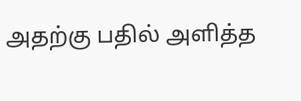அதற்கு பதில் அளித்த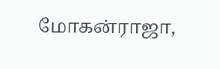மோகன்ராஜா,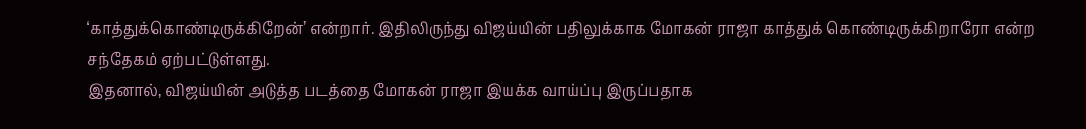‘காத்துக்கொண்டிருக்கிறேன்’ என்றார். இதிலிருந்து விஜய்யின் பதிலுக்காக மோகன் ராஜா காத்துக் கொண்டிருக்கிறாரோ என்ற சந்தேகம் ஏற்பட்டுள்ளது.
இதனால், விஜய்யின் அடுத்த படத்தை மோகன் ராஜா இயக்க வாய்ப்பு இருப்பதாக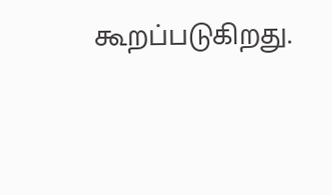கூறப்படுகிறது.